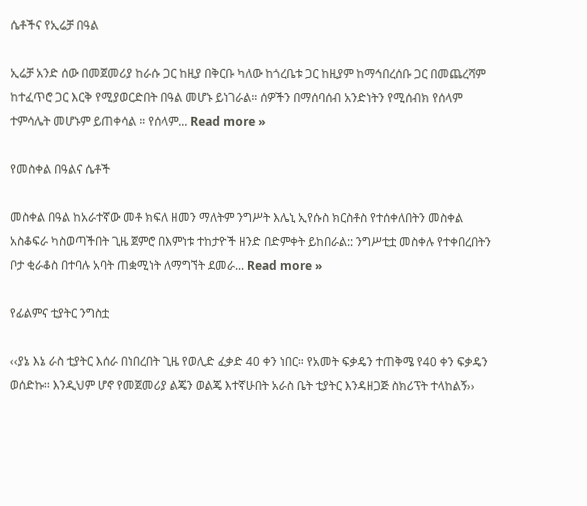ሴቶችና የኢሬቻ በዓል

ኢሬቻ አንድ ሰው በመጀመሪያ ከራሱ ጋር ከዚያ በቅርቡ ካለው ከጎረቤቱ ጋር ከዚያም ከማኅበረሰቡ ጋር በመጨረሻም ከተፈጥሮ ጋር እርቅ የሚያወርድበት በዓል መሆኑ ይነገራል። ሰዎችን በማሰባሰብ አንድነትን የሚሰብክ የሰላም ተምሳሌት መሆኑም ይጠቀሳል ። የሰላም... Read more »

የመስቀል በዓልና ሴቶች

መስቀል በዓል ከአራተኛው መቶ ክፍለ ዘመን ማለትም ንግሥት እሌኒ ኢየሱስ ክርስቶስ የተሰቀለበትን መስቀል አስቆፍራ ካስወጣችበት ጊዜ ጀምሮ በእምነቱ ተከታዮች ዘንድ በድምቀት ይከበራል:: ንግሥቲቷ መስቀሉ የተቀበረበትን ቦታ ቂራቆስ በተባሉ አባት ጠቋሚነት ለማግኘት ደመራ... Read more »

የፊልምና ቲያትር ንግስቷ

‹‹ያኔ እኔ ራስ ቲያትር እሰራ በነበረበት ጊዜ የወሊድ ፈቃድ 40 ቀን ነበር። የአመት ፍቃዴን ተጠቅሜ የ40 ቀን ፍቃዴን ወሰድኩ፡፡ እንዲህም ሆኖ የመጀመሪያ ልጄን ወልጄ እተኛሁበት አራስ ቤት ቲያትር እንዳዘጋጅ ስክሪፕት ተላከልኝ››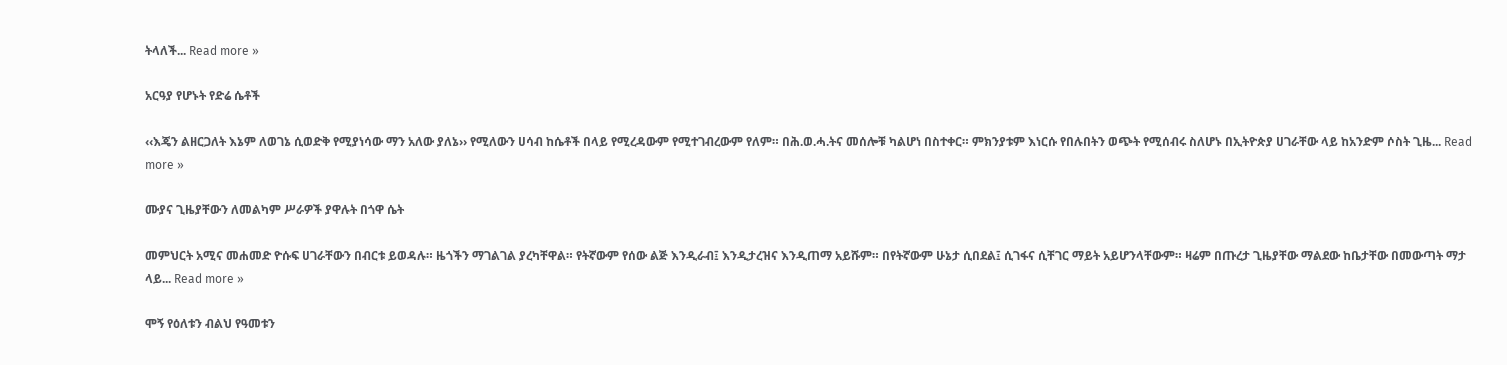ትላለች... Read more »

አርዓያ የሆኑት የድሬ ሴቶች

‹‹እጄን ልዘርጋለት እኔም ለወገኔ ሲወድቅ የሚያነሳው ማን አለው ያለኔ›› የሚለውን ሀሳብ ከሴቶች በላይ የሚረዳውም የሚተገብረውም የለም። በሕ.ወ.ሓ.ትና መሰሎቹ ካልሆነ በስተቀር። ምክንያቱም እነርሱ የበሉበትን ወጭት የሚሰብሩ ስለሆኑ በኢትዮጵያ ሀገራቸው ላይ ከአንድም ሶስት ጊዜ... Read more »

ሙያና ጊዜያቸውን ለመልካም ሥራዎች ያዋሉት በጎዋ ሴት

መምህርት አሚና መሐመድ ዮሱፍ ሀገራቸውን በብርቱ ይወዳሉ። ዜጎችን ማገልገል ያረካቸዋል። የትኛውም የሰው ልጅ እንዲራብ፤ እንዲታረዝና እንዲጠማ አይሹም። በየትኛውም ሁኔታ ሲበደል፤ ሲገፋና ሲቸገር ማይት አይሆንላቸውም። ዛሬም በጡረታ ጊዜያቸው ማልደው ከቤታቸው በመውጣት ማታ ላይ... Read more »

ሞኝ የዕለቱን ብልህ የዓመቱን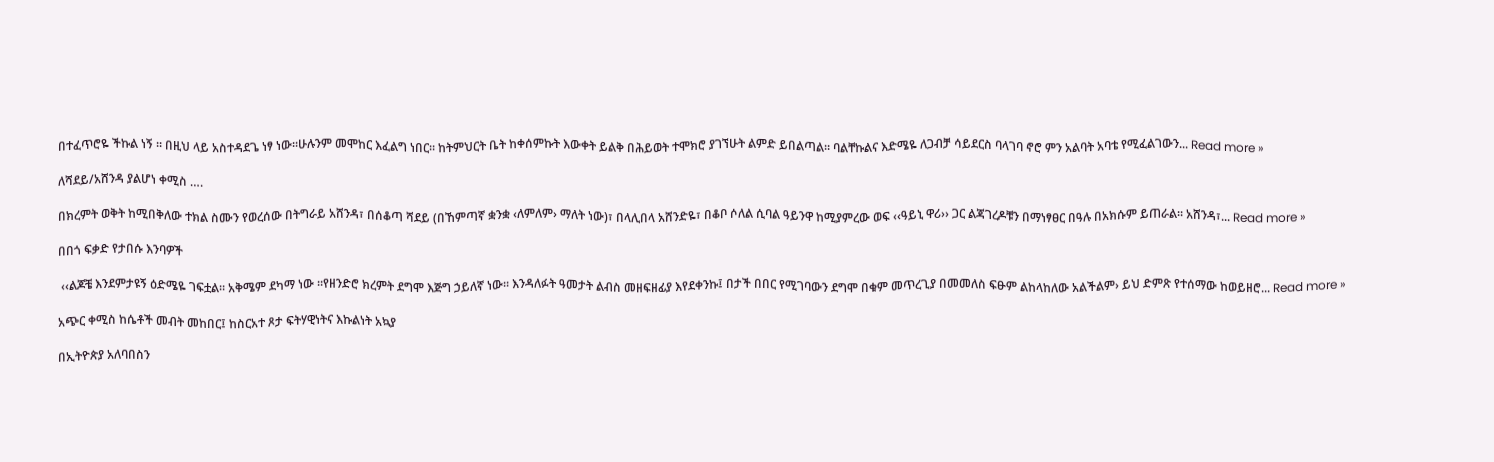በተፈጥሮዬ ችኩል ነኝ ። በዚህ ላይ አስተዳደጌ ነፃ ነው።ሁሉንም መሞከር እፈልግ ነበር። ከትምህርት ቤት ከቀሰምኩት እውቀት ይልቅ በሕይወት ተሞክሮ ያገኘሁት ልምድ ይበልጣል። ባልቸኩልና እድሜዬ ለጋብቻ ሳይደርስ ባላገባ ኖሮ ምን አልባት አባቴ የሚፈልገውን... Read more »

ለሻደይ/አሸንዳ ያልሆነ ቀሚስ ….

በክረምት ወቅት ከሚበቅለው ተክል ስሙን የወረሰው በትግራይ አሸንዳ፣ በሰቆጣ ሻደይ (በኸምጣኛ ቋንቋ ‹ለምለም› ማለት ነው)፣ በላሊበላ አሸንድዬ፣ በቆቦ ሶለል ሲባል ዓይንዋ ከሚያምረው ወፍ ‹‹ዓይኒ ዋሪ›› ጋር ልጃገረዶቹን በማነፃፀር በዓሉ በአክሱም ይጠራል፡፡ አሸንዳ፣... Read more »

በበጎ ፍቃድ የታበሱ እንባዎች

 ‹‹ልጆቼ እንደምታዩኝ ዕድሜዬ ገፍቷል። አቅሜም ደካማ ነው ።የዘንድሮ ክረምት ደግሞ እጅግ ኃይለኛ ነው። እንዳለፉት ዓመታት ልብስ መዘፍዘፊያ እየደቀንኩ፤ በታች በበር የሚገባውን ደግሞ በቁም መጥረጊያ በመመለስ ፍፁም ልከላከለው አልችልም› ይህ ድምጽ የተሰማው ከወይዘሮ... Read more »

አጭር ቀሚስ ከሴቶች መብት መከበር፤ ከስርአተ ጾታ ፍትሃዊነትና እኩልነት አኳያ

በኢትዮጵያ አለባበስን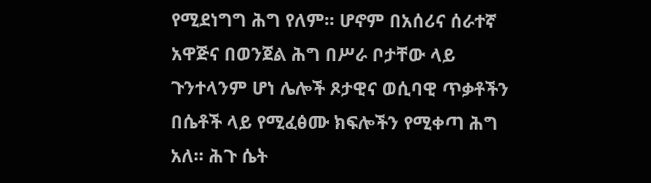የሚደነግግ ሕግ የለም። ሆኖም በአሰሪና ሰራተኛ አዋጅና በወንጀል ሕግ በሥራ ቦታቸው ላይ ጉንተላንም ሆነ ሌሎች ጾታዊና ወሲባዊ ጥቃቶችን በሴቶች ላይ የሚፈፅሙ ክፍሎችን የሚቀጣ ሕግ አለ። ሕጉ ሴት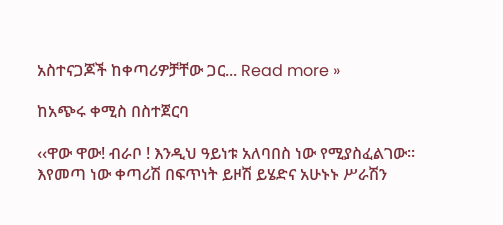አስተናጋጆች ከቀጣሪዎቻቸው ጋር... Read more »

ከአጭሩ ቀሚስ በስተጀርባ

‹‹ዋው ዋው! ብራቦ ! እንዲህ ዓይነቱ አለባበስ ነው የሚያስፈልገው። እየመጣ ነው ቀጣሪሽ በፍጥነት ይዞሽ ይሄድና አሁኑኑ ሥራሽን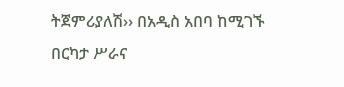ትጀምሪያለሽ›› በአዲስ አበባ ከሚገኙ በርካታ ሥራና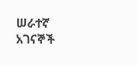ሠራተኛ አገናኞች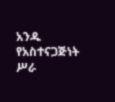አንዱ የአስተናጋጅነት ሥራ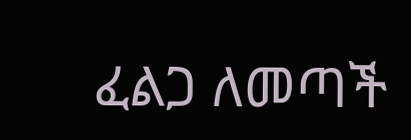ፈልጋ ለመጣች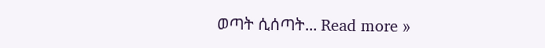ወጣት ሲሰጣት... Read more »